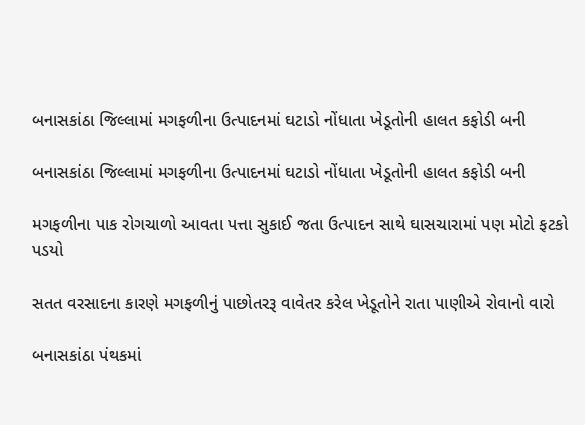બનાસકાંઠા જિલ્લામાં મગફળીના ઉત્પાદનમાં ઘટાડો નોંધાતા ખેડૂતોની હાલત કફોડી બની

બનાસકાંઠા જિલ્લામાં મગફળીના ઉત્પાદનમાં ઘટાડો નોંધાતા ખેડૂતોની હાલત કફોડી બની

મગફળીના પાક રોગચાળો આવતા પત્તા સુકાઈ જતા ઉત્પાદન સાથે ઘાસચારામાં પણ મોટો ફટકો પડયો

સતત વરસાદના કારણે મગફળીનું પાછોતરરૂ વાવેતર કરેલ ખેડૂતોને રાતા પાણીએ રોવાનો વારો

બનાસકાંઠા પંથકમાં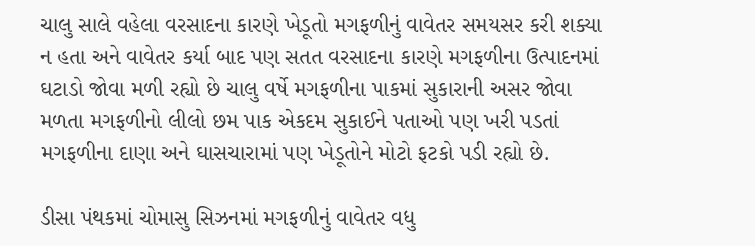ચાલુ સાલે વહેલા વરસાદના કારણે ખેડૂતો મગફળીનું વાવેતર સમયસર કરી શક્યા ન હતા અને વાવેતર કર્યા બાદ પણ સતત વરસાદના કારણે મગફળીના ઉત્પાદનમાં ઘટાડો જોવા મળી રહ્યો છે ચાલુ વર્ષે મગફળીના પાકમાં સુકારાની અસર જોવા મળતા મગફળીનો લીલો છમ પાક એકદમ સુકાઈને પતાઓ પણ ખરી પડતાં મગફળીના દાણા અને ઘાસચારામાં પણ ખેડૂતોને મોટો ફટકો પડી રહ્યો છે.

ડીસા પંથકમાં ચોમાસુ સિઝનમાં મગફળીનું વાવેતર વધુ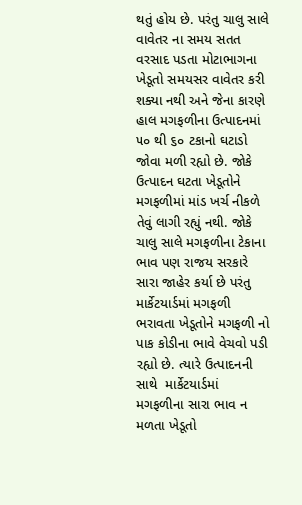થતું હોય છે. પરંતુ ચાલુ સાલે વાવેતર ના સમય સતત વરસાદ પડતા મોટાભાગના ખેડૂતો સમયસર વાવેતર કરી શક્યા નથી અને જેના કારણે હાલ મગફળીના ઉત્પાદનમાં ૫૦ થી ૬૦ ટકાનો ઘટાડો જોવા મળી રહ્યો છે. જોકે ઉત્પાદન ઘટતા ખેડૂતોને મગફળીમાં માંડ ખર્ચ નીકળે તેવું લાગી રહ્યું નથી. જોકે ચાલુ સાલે મગફળીના ટેકાના ભાવ પણ રાજય સરકારે સારા જાહેર કર્યા છે પરંતુ માર્કેટયાર્ડમાં મગફળી ભરાવતા ખેડૂતોને મગફળી નો પાક કોડીના ભાવે વેચવો પડી રહ્યો છે. ત્યારે ઉત્પાદનની સાથે  માર્કેટયાર્ડમાં મગફળીના સારા ભાવ ન મળતા ખેડૂતો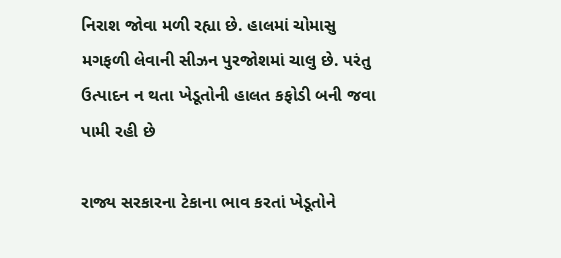નિરાશ જોવા મળી રહ્યા છે. હાલમાં ચોમાસુ મગફળી લેવાની સીઝન પુરજોશમાં ચાલુ છે. પરંતુ ઉત્પાદન ન થતા ખેડૂતોની હાલત કફોડી બની જવા પામી રહી છે

રાજ્ય સરકારના ટેકાના ભાવ કરતાં ખેડૂતોને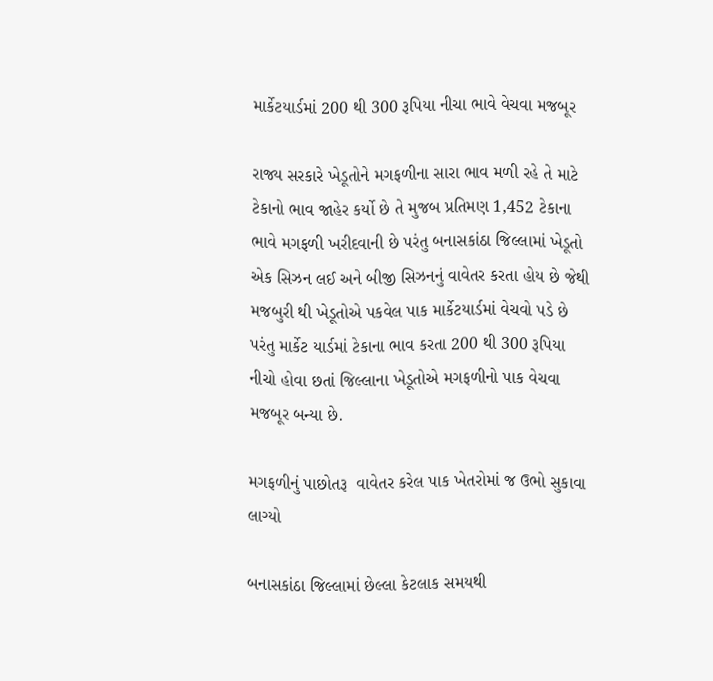માર્કેટયાર્ડમાં 200 થી 300 રૂપિયા નીચા ભાવે વેચવા મજબૂર

રાજ્ય સરકારે ખેડૂતોને મગફળીના સારા ભાવ મળી રહે તે માટે ટેકાનો ભાવ જાહેર કર્યો છે તે મુજબ પ્રતિમણ 1,452 ટેકાના ભાવે મગફળી ખરીદવાની છે પરંતુ બનાસકાંઠા જિલ્લામાં ખેડૂતો એક સિઝન લઈ અને બીજી સિઝનનું વાવેતર કરતા હોય છે જેથી મજબુરી થી ખેડૂતોએ પકવેલ પાક માર્કેટયાર્ડમાં વેચવો પડે છે પરંતુ માર્કેટ યાર્ડમાં ટેકાના ભાવ કરતા 200 થી 300 રૂપિયા નીચો હોવા છતાં જિલ્લાના ખેડૂતોએ મગફળીનો પાક વેચવા મજબૂર બન્યા છે.

મગફળીનું પાછોતરૂ  વાવેતર કરેલ પાક ખેતરોમાં જ ઉભો સુકાવા લાગ્યો

બનાસકાંઠા જિલ્લામાં છેલ્લા કેટલાક સમયથી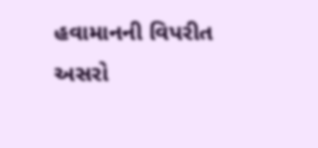હવામાનની વિપરીત અસરો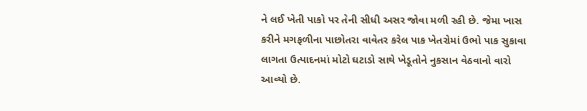ને લઈ ખેતી પાકો પર તેની સીધી અસર જોવા મળી રહી છે. જેમા ખાસ કરીને મગફળીના પાછોતરા વાવેતર કરેલ પાક ખેતરોમાં ઉભો પાક સુકાવા લાગતા ઉત્પાદનમાં મોટો ઘટાડો સાથે ખેડૂતોને નુકસાન વેઠવાનો વારો આવ્યો છે.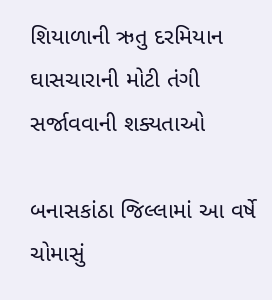શિયાળાની ઋતુ દરમિયાન ઘાસચારાની મોટી તંગી સર્જાવવાની શક્યતાઓ

બનાસકાંઠા જિલ્લામાં આ વર્ષે ચોમાસું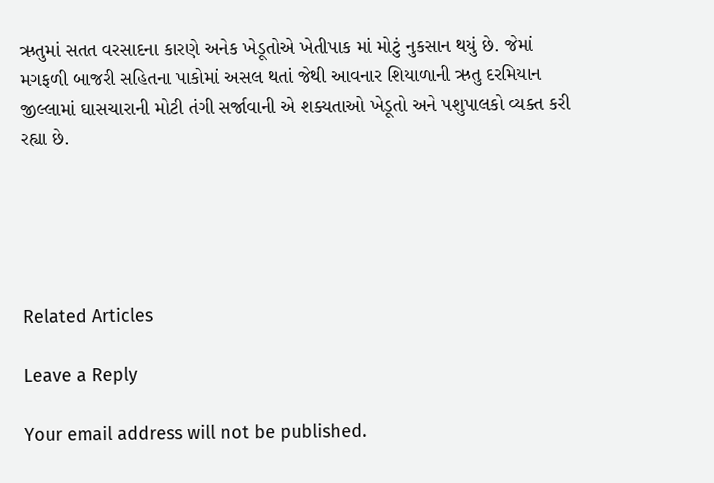ઋતુમાં સતત વરસાદના કારણે અનેક ખેડૂતોએ ખેતીપાક માં મોટું નુકસાન થયું છે. જેમાં મગફળી બાજરી સહિતના પાકોમાં અસલ થતાં જેથી આવનાર શિયાળાની ઋતુ દરમિયાન જીલ્લામાં ઘાસચારાની મોટી તંગી સર્જાવાની એ શક્યતાઓ ખેડૂતો અને પશુપાલકો વ્યક્ત કરી રહ્યા છે.





Related Articles

Leave a Reply

Your email address will not be published.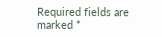Required fields are marked *